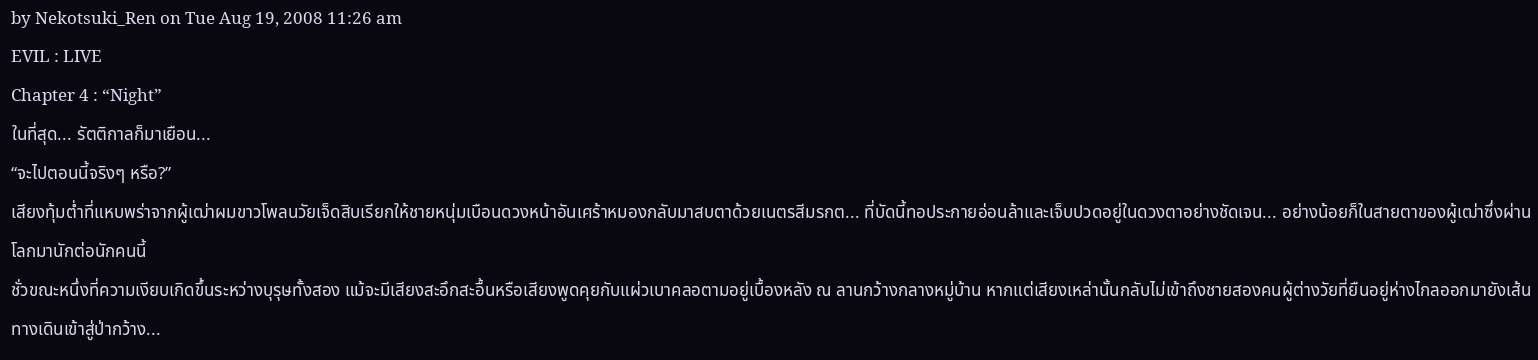by Nekotsuki_Ren on Tue Aug 19, 2008 11:26 am
EVIL : LIVE
Chapter 4 : “Night”
ในที่สุด... รัตติกาลก็มาเยือน...
“จะไปตอนนี้จริงๆ หรือ?”
เสียงทุ้มต่ำที่แหบพร่าจากผู้เฒ่าผมขาวโพลนวัยเจ็ดสิบเรียกให้ชายหนุ่มเบือนดวงหน้าอันเศร้าหมองกลับมาสบตาด้วยเนตรสีมรกต... ที่บัดนี้ทอประกายอ่อนล้าและเจ็บปวดอยู่ในดวงตาอย่างชัดเจน... อย่างน้อยก็ในสายตาของผู้เฒ่าซึ่งผ่านโลกมานักต่อนักคนนี้
ชั่วขณะหนึ่งที่ความเงียบเกิดขึ้นระหว่างบุรุษทั้งสอง แม้จะมีเสียงสะอึกสะอื้นหรือเสียงพูดคุยกับแผ่วเบาคลอตามอยู่เบื้องหลัง ณ ลานกว้างกลางหมู่บ้าน หากแต่เสียงเหล่านั้นกลับไม่เข้าถึงชายสองคนผู้ต่างวัยที่ยืนอยู่ห่างไกลออกมายังเส้นทางเดินเข้าสู่ป่ากว้าง...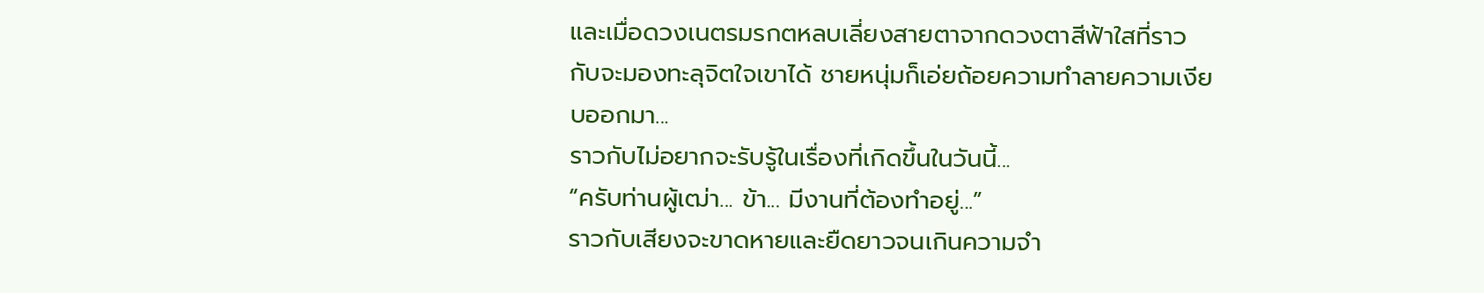และเมื่อดวงเนตรมรกตหลบเลี่ยงสายตาจากดวงตาสีฟ้าใสที่ราวกับจะมองทะลุจิตใจเขาได้ ชายหนุ่มก็เอ่ยถ้อยความทำลายความเงียบออกมา...
ราวกับไม่อยากจะรับรู้ในเรื่องที่เกิดขึ้นในวันนี้...
“ครับท่านผู้เฒ่า... ข้า... มีงานที่ต้องทำอยู่...”
ราวกับเสียงจะขาดหายและยืดยาวจนเกินความจำ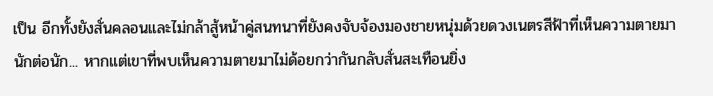เป็น อีกทั้งยังสั่นคลอนและไม่กล้าสู้หน้าคู่สนทนาที่ยังคงจับจ้องมองชายหนุ่มด้วยดวงเนตรสีฟ้าที่เห็นความตายมานักต่อนัก... หากแต่เขาที่พบเห็นความตายมาไม่ด้อยกว่ากันกลับสั่นสะเทือนยิ่ง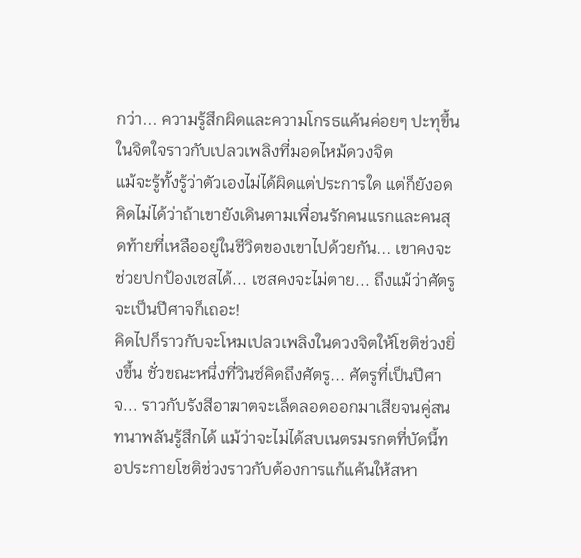กว่า... ความรู้สึกผิดและความโกรธแค้นค่อยๆ ปะทุขึ้นในจิตใจราวกับเปลวเพลิงที่มอดไหม้ดวงจิต
แม้จะรู้ทั้งรู้ว่าตัวเองไม่ได้ผิดแต่ประการใด แต่ก็ยังอดคิดไม่ได้ว่าถ้าเขายังเดินตามเพื่อนรักคนแรกและคนสุดท้ายที่เหลืออยู่ในชีวิตของเขาไปด้วยกัน... เขาคงจะช่วยปกป้องเซสได้... เซสคงจะไม่ตาย... ถึงแม้ว่าศัตรูจะเป็นปีศาจก็เถอะ!
คิดไปก็ราวกับจะโหมเปลวเพลิงในดวงจิตให้โชติช่วงยิ่งขึ้น ชั่วขณะหนึ่งที่วินซ์คิดถึงศัตรู... ศัตรูที่เป็นปีศาจ... ราวกับรังสีอาฆาตจะเล็ดลอดออกมาเสียจนคู่สนทนาพลันรู้สึกได้ แม้ว่าจะไม่ได้สบเนตรมรกตที่บัดนี้ทอประกายโชติช่วงราวกับต้องการแก้แค้นให้สหา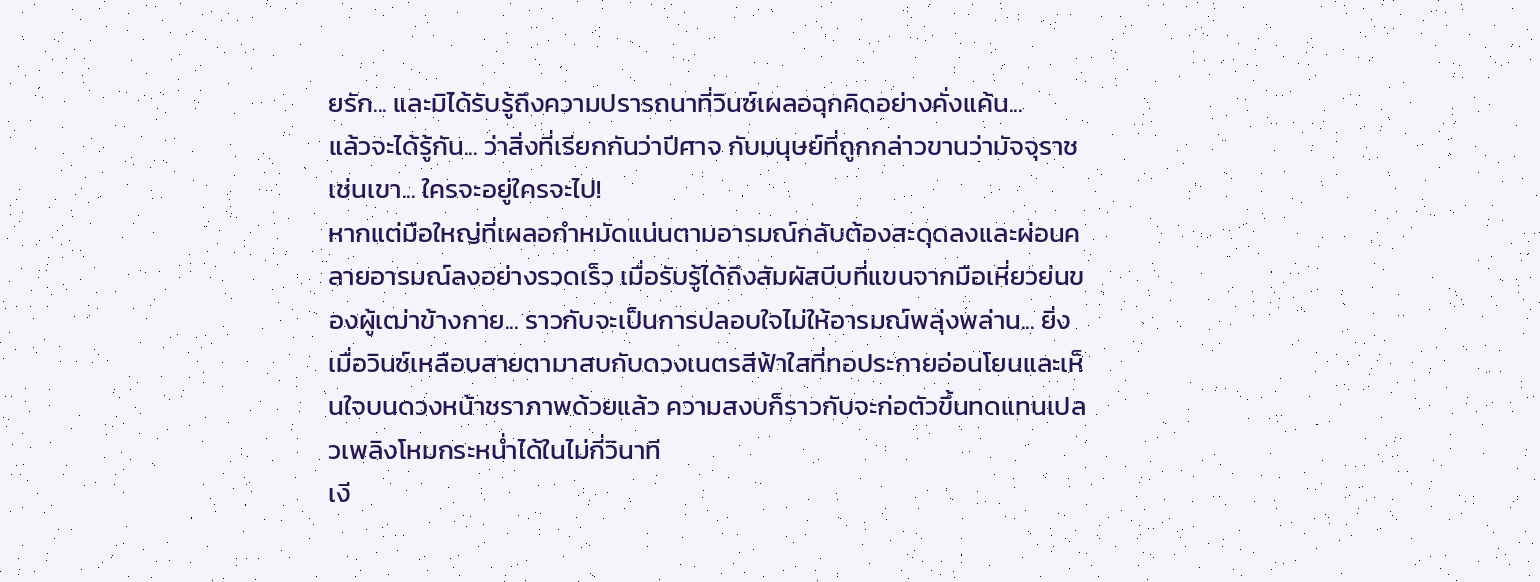ยรัก... และมิได้รับรู้ถึงความปรารถนาที่วินซ์เผลอฉุกคิดอย่างคั่งแค้น...
แล้วจะได้รู้กัน... ว่าสิ่งที่เรียกกันว่าปีศาจ กับมนุษย์ที่ถูกกล่าวขานว่ามัจจุราชเช่นเขา... ใครจะอยู่ใครจะไป!
หากแต่มือใหญ่ที่เผลอกำหมัดแน่นตามอารมณ์กลับต้องสะดุดลงและผ่อนคลายอารมณ์ลงอย่างรวดเร็ว เมื่อรับรู้ได้ถึงสัมผัสบีบที่แขนจากมือเหี่ยวย่นของผู้เฒ่าข้างกาย... ราวกับจะเป็นการปลอบใจไม่ให้อารมณ์พลุ่งพล่าน... ยิ่งเมื่อวินซ์เหลือบสายตามาสบกับดวงเนตรสีฟ้าใสที่ทอประกายอ่อนโยนและเห็นใจบนดวงหน้าชราภาพด้วยแล้ว ความสงบก็ราวกับจะก่อตัวขึ้นทดแทนเปลวเพลิงโหมกระหน่ำได้ในไม่กี่วินาที
เงี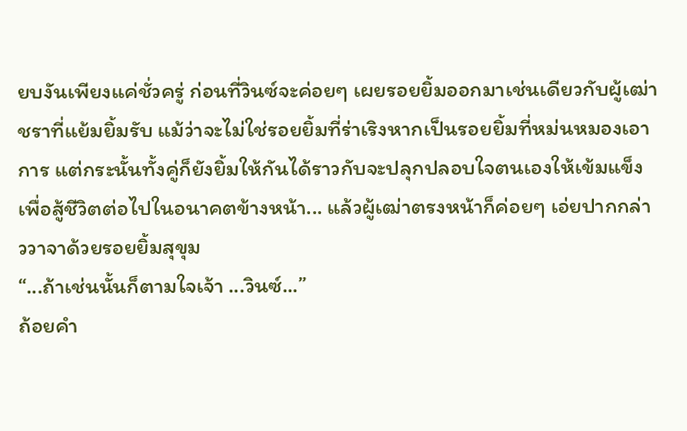ยบงันเพียงแค่ชั่วครู่ ก่อนที่วินซ์จะค่อยๆ เผยรอยยิ้มออกมาเช่นเดียวกับผู้เฒ่าชราที่แย้มยิ้มรับ แม้ว่าจะไม่ใช่รอยยิ้มที่ร่าเริงหากเป็นรอยยิ้มที่หม่นหมองเอาการ แต่กระนั้นทั้งคู่ก็ยังยิ้มให้กันได้ราวกับจะปลุกปลอบใจตนเองให้เข้มแข็งเพื่อสู้ชีวิตต่อไปในอนาคตข้างหน้า... แล้วผู้เฒ่าตรงหน้าก็ค่อยๆ เอ่ยปากกล่าววาจาด้วยรอยยิ้มสุขุม
“...ถ้าเช่นนั้นก็ตามใจเจ้า ...วินซ์...”
ถ้อยคำ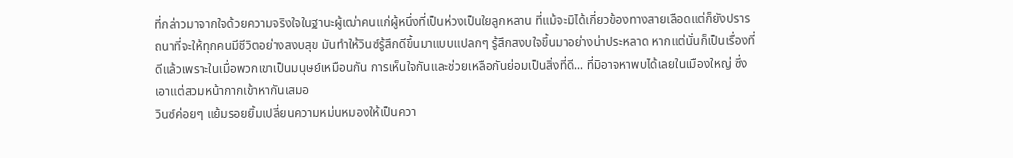ที่กล่าวมาจากใจด้วยความจริงใจในฐานะผู้เฒ่าคนแก่ผู้หนึ่งที่เป็นห่วงเป็นใยลูกหลาน ที่แม้จะมิได้เกี่ยวข้องทางสายเลือดแต่ก็ยังปรารถนาที่จะให้ทุกคนมีชีวิตอย่างสงบสุข มันทำให้วินซ์รู้สึกดีขึ้นมาแบบแปลกๆ รู้สึกสงบใจขึ้นมาอย่างน่าประหลาด หากแต่นั่นก็เป็นเรื่องที่ดีแล้วเพราะในเมื่อพวกเขาเป็นมนุษย์เหมือนกัน การเห็นใจกันและช่วยเหลือกันย่อมเป็นสิ่งที่ดี... ที่มิอาจหาพบได้เลยในเมืองใหญ่ ซึ่งเอาแต่สวมหน้ากากเข้าหากันเสมอ
วินซ์ค่อยๆ แย้มรอยยิ้มเปลี่ยนความหม่นหมองให้เป็นควา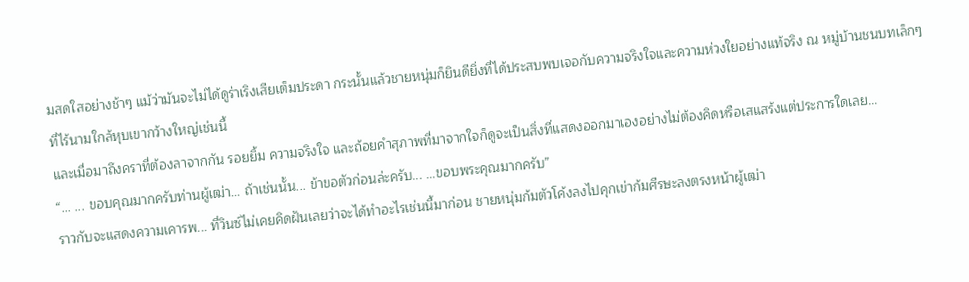มสดใสอย่างช้าๆ แม้ว่ามันจะไม่ได้ดูร่าเริงเสียเต็มประดา กระนั้นแล้วชายหนุ่มก็ยินดียิ่งที่ได้ประสบพบเจอกับความจริงใจและความห่วงใยอย่างแท้จริง ณ หมู่บ้านชนบทเล็กๆ ที่ไร้นามใกล้หุบเขากว้างใหญ่เช่นนี้
และเมื่อมาถึงคราที่ต้องลาจากกัน รอยยิ้ม ความจริงใจ และถ้อยคำสุภาพที่มาจากใจก็ดูจะเป็นสิ่งที่แสดงออกมาเองอย่างไม่ต้องคิดหรือเสแสร้งแต่ประการใดเลย...
“... ... ขอบคุณมากครับท่านผู้เฒ่า... ถ้าเช่นนั้น... ข้าขอตัวก่อนล่ะครับ... ...ขอบพระคุณมากครับ”
ราวกับจะแสดงความเคารพ... ที่วินซ์ไม่เคยคิดฝันเลยว่าจะได้ทำอะไรเช่นนี้มาก่อน ชายหนุ่มก้มตัวโค้งลงไปคุกเข่าก้มศีรษะลงตรงหน้าผู้เฒ่า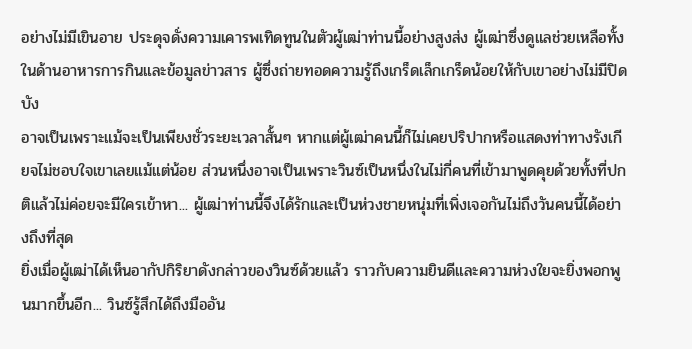อย่างไม่มีเขินอาย ประดุจดั่งความเคารพเทิดทูนในตัวผู้เฒ่าท่านนี้อย่างสูงส่ง ผู้เฒ่าซึ่งดูแลช่วยเหลือทั้งในด้านอาหารการกินและข้อมูลข่าวสาร ผู้ซึ่งถ่ายทอดความรู้ถึงเกร็ดเล็กเกร็ดน้อยให้กับเขาอย่างไม่มีปิดบัง
อาจเป็นเพราะแม้จะเป็นเพียงชั่วระยะเวลาสั้นๆ หากแต่ผู้เฒ่าคนนี้ก็ไม่เคยปริปากหรือแสดงท่าทางรังเกียจไม่ชอบใจเขาเลยแม้แต่น้อย ส่วนหนึ่งอาจเป็นเพราะวินซ์เป็นหนึ่งในไม่กี่คนที่เข้ามาพูดคุยด้วยทั้งที่ปกติแล้วไม่ค่อยจะมีใครเข้าหา... ผู้เฒ่าท่านนี้จึงได้รักและเป็นห่วงชายหนุ่มที่เพิ่งเจอกันไม่ถึงวันคนนี้ได้อย่างถึงที่สุด
ยิ่งเมื่อผู้เฒ่าได้เห็นอากัปกิริยาดังกล่าวของวินซ์ด้วยแล้ว ราวกับความยินดีและความห่วงใยจะยิ่งพอกพูนมากขึ้นอีก... วินซ์รู้สึกได้ถึงมืออัน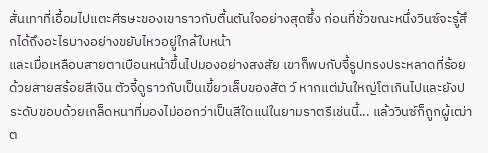สั่นเทาที่เอื้อมไปแตะศีรษะของเขาราวกับตื้นตันใจอย่างสุดซึ้ง ก่อนที่ชั่วขณะหนึ่งวินซ์จะรู้สึกได้ถึงอะไรบางอย่างขยับไหวอยู่ใกล้ใบหน้า
และเมื่อเหลือบสายตาเบือนหน้าขึ้นไปมองอย่างสงสัย เขาก็พบกับจี้รูปทรงประหลาดที่ร้อยด้วยสายสร้อยสีเงิน ตัวจี้ดูราวกับเป็นเขี้ยวเล็บของสัต ว์ หากแต่มันใหญ่โตเกินไปและยังประดับขอบด้วยเกล็ดหนาที่มองไม่ออกว่าเป็นสีใดแน่ในยามราตรีเช่นนี้... แล้ววินซ์ก็ถูกผู้เฒ่าต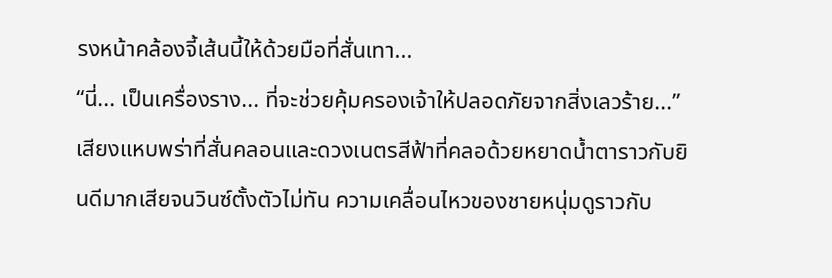รงหน้าคล้องจี้เส้นนี้ให้ด้วยมือที่สั่นเทา...
“นี่... เป็นเครื่องราง... ที่จะช่วยคุ้มครองเจ้าให้ปลอดภัยจากสิ่งเลวร้าย...”
เสียงแหบพร่าที่สั่นคลอนและดวงเนตรสีฟ้าที่คลอด้วยหยาดน้ำตาราวกับยินดีมากเสียจนวินซ์ตั้งตัวไม่ทัน ความเคลื่อนไหวของชายหนุ่มดูราวกับ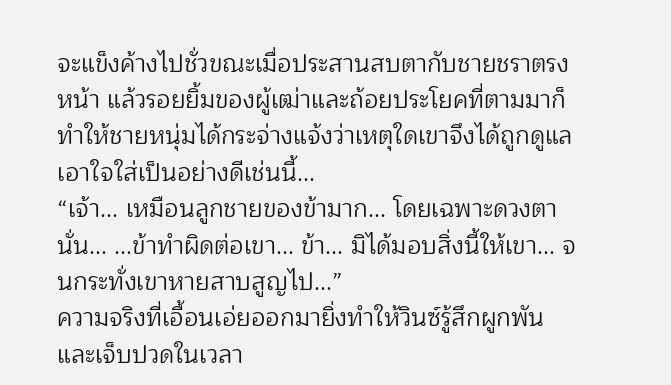จะแข็งค้างไปชั่วขณะเมื่อประสานสบตากับชายชราตรงหน้า แล้วรอยยิ้มของผู้เฒ่าและถ้อยประโยคที่ตามมาก็ทำให้ชายหนุ่มได้กระจ่างแจ้งว่าเหตุใดเขาจึงได้ถูกดูแลเอาใจใส่เป็นอย่างดีเช่นนี้...
“เจ้า... เหมือนลูกชายของข้ามาก... โดยเฉพาะดวงตานั่น... ...ข้าทำผิดต่อเขา... ข้า... มิได้มอบสิ่งนี้ให้เขา... จนกระทั่งเขาหายสาบสูญไป...”
ความจริงที่เอื้อนเอ่ยออกมายิ่งทำให้วินซ์รู้สึกผูกพันและเจ็บปวดในเวลา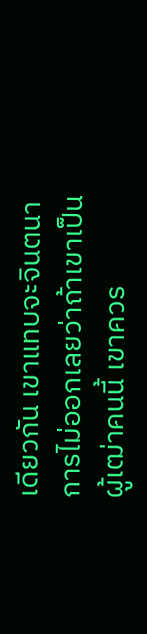เดียวกัน เขาแทบจะจินตนาการไม่ออกเลยว่าถ้าเขาเป็นผู้เฒ่าคนนี้ เขาควร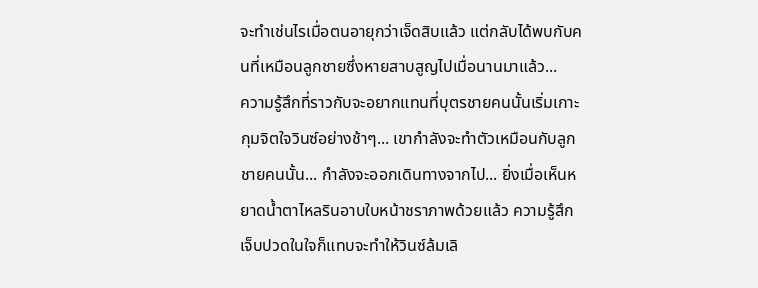จะทำเช่นไรเมื่อตนอายุกว่าเจ็ดสิบแล้ว แต่กลับได้พบกับคนที่เหมือนลูกชายซึ่งหายสาบสูญไปเมื่อนานมาแล้ว...
ความรู้สึกที่ราวกับจะอยากแทนที่บุตรชายคนนั้นเริ่มเกาะกุมจิตใจวินซ์อย่างช้าๆ... เขากำลังจะทำตัวเหมือนกับลูกชายคนนั้น... กำลังจะออกเดินทางจากไป... ยิ่งเมื่อเห็นหยาดน้ำตาไหลรินอาบใบหน้าชราภาพด้วยแล้ว ความรู้สึกเจ็บปวดในใจก็แทบจะทำให้วินซ์ล้มเลิ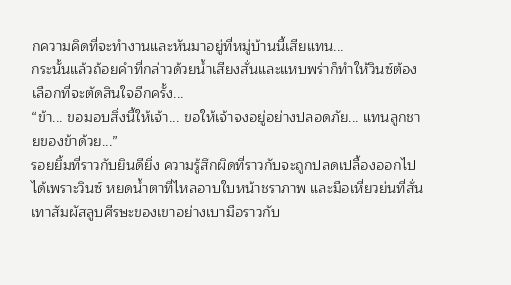กความคิดที่จะทำงานและหันมาอยู่ที่หมู่บ้านนี้เสียแทน...
กระนั้นแล้วถ้อยคำที่กล่าวด้วยน้ำเสียงสั่นและแหบพร่าก็ทำให้วินซ์ต้องเลือกที่จะตัดสินใจอีกครั้ง...
“ข้า... ขอมอบสิ่งนี้ให้เจ้า... ขอให้เจ้าจงอยู่อย่างปลอดภัย... แทนลูกชายของข้าด้วย...”
รอยยิ้มที่ราวกับยินดียิ่ง ความรู้สึกผิดที่ราวกับจะถูกปลดเปลื้องออกไปได้เพราะวินซ์ หยดน้ำตาที่ไหลอาบใบหน้าชราภาพ และมือเหี่ยวย่นที่สั่นเทาสัมผัสลูบศีรษะของเขาอย่างเบามือราวกับ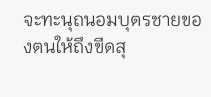จะทะนุถนอมบุตรชายของตนให้ถึงขีดสุ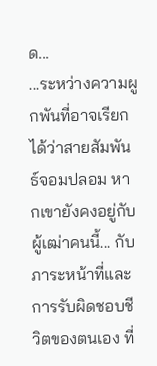ด...
...ระหว่างความผูกพันที่อาจเรียกได้ว่าสายสัมพันธ์จอมปลอม หากเขายังคงอยู่กับผู้เฒ่าคนนี้... กับภาระหน้าที่และการรับผิดชอบชีวิตของตนเอง ที่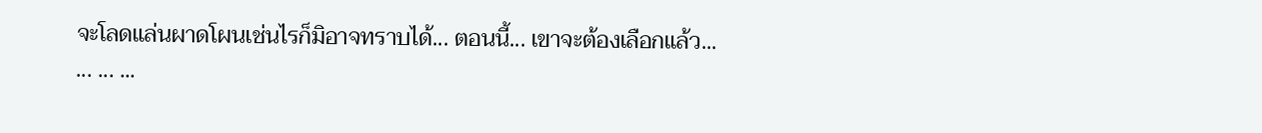จะโลดแล่นผาดโผนเช่นไรก็มิอาจทราบได้... ตอนนี้... เขาจะต้องเลือกแล้ว...
... ... ...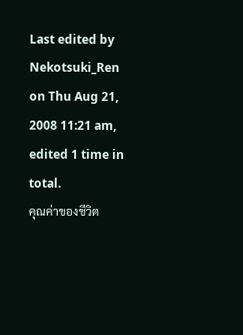Last edited by
Nekotsuki_Ren on Thu Aug 21, 2008 11:21 am, edited 1 time in total.
คุณค่าของชีวิต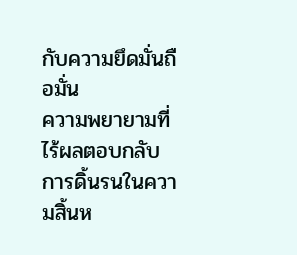กับความยึดมั่นถือมั่น
ความพยายามที่ไร้ผลตอบกลับ
การดิ้นรนในความสิ้นห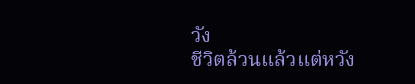วัง
ชีวิตล้วนแล้วแต่หวัง